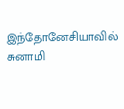இந்தோனேசியாவில் சுனாமி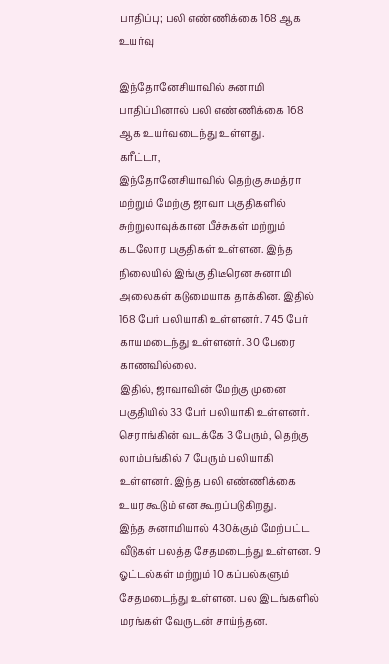பாதிப்பு; பலி எண்ணிக்கை 168 ஆக உயர்வு

இந்தோனேசியாவில் சுனாமி பாதிப்பினால் பலி எண்ணிக்கை 168 ஆக உயர்வடைந்து உள்ளது.
கரீட்டா,
இந்தோனேசியாவில் தெற்கு சுமத்ரா மற்றும் மேற்கு ஜாவா பகுதிகளில் சுற்றுலாவுக்கான பீச்சுகள் மற்றும் கடலோர பகுதிகள் உள்ளன. இந்த நிலையில் இங்கு திடீரென சுனாமி அலைகள் கடுமையாக தாக்கின. இதில் 168 பேர் பலியாகி உள்ளனர். 745 பேர் காயமடைந்து உள்ளனர். 30 பேரை காணவில்லை.
இதில், ஜாவாவின் மேற்கு முனை பகுதியில் 33 பேர் பலியாகி உள்ளனர். செராங்கின் வடக்கே 3 பேரும், தெற்கு லாம்பங்கில் 7 பேரும் பலியாகி உள்ளனர். இந்த பலி எண்ணிக்கை உயர கூடும் என கூறப்படுகிறது.
இந்த சுனாமியால் 430க்கும் மேற்பட்ட வீடுகள் பலத்த சேதமடைந்து உள்ளன. 9 ஓட்டல்கள் மற்றும் 10 கப்பல்களும் சேதமடைந்து உள்ளன. பல இடங்களில் மரங்கள் வேருடன் சாய்ந்தன.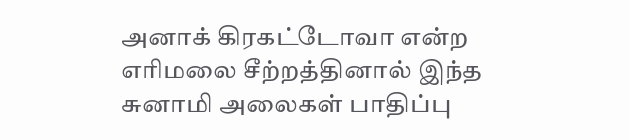அனாக் கிரகட்டோவா என்ற எரிமலை சீற்றத்தினால் இந்த சுனாமி அலைகள் பாதிப்பு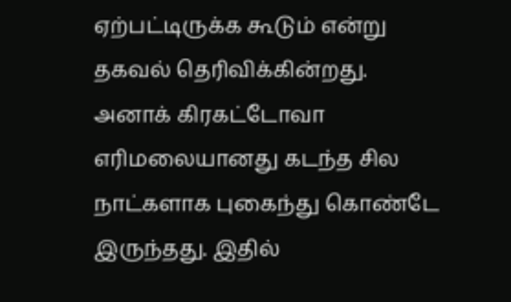ஏற்பட்டிருக்க கூடும் என்று தகவல் தெரிவிக்கின்றது.
அனாக் கிரகட்டோவா எரிமலையானது கடந்த சில நாட்களாக புகைந்து கொண்டே இருந்தது. இதில்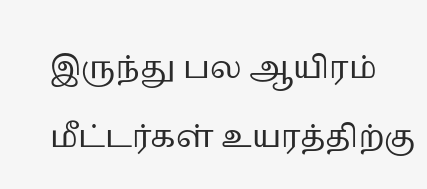இருந்து பல ஆயிரம் மீட்டர்கள் உயரத்திற்கு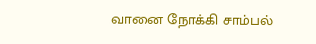வானை நோக்கி சாம்பல்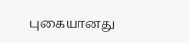புகையானது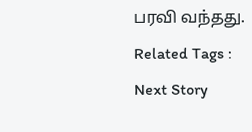பரவி வந்தது.
Related Tags :
Next Story